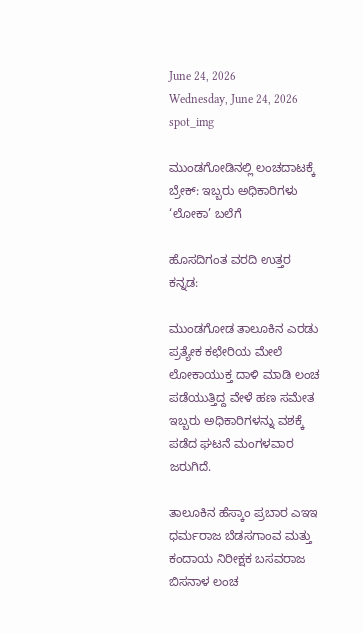June 24, 2026
Wednesday, June 24, 2026
spot_img

ಮುಂಡಗೋಡಿನಲ್ಲಿ ಲಂಚದಾಟಕ್ಕೆ ಬ್ರೇಕ್: ಇಬ್ಬರು ಅಧಿಕಾರಿಗಳು ‘ಲೋಕಾ’ ಬಲೆಗೆ

ಹೊಸದಿಗಂತ ವರದಿ ಉತ್ತರ ಕನ್ನಡ:

ಮುಂಡಗೋಡ ತಾಲೂಕಿನ ಎರಡು ಪ್ರತ್ಯೇಕ ಕಛೇರಿಯ ಮೇಲೆ ಲೋಕಾಯುಕ್ತ ದಾಳಿ ಮಾಡಿ ಲಂಚ ಪಡೆಯುತ್ತಿದ್ದ ವೇಳೆ ಹಣ ಸಮೇತ ಇಬ್ಬರು ಅಧಿಕಾರಿಗಳನ್ನು ವಶಕ್ಕೆ ಪಡೆದ ಘಟನೆ ಮಂಗಳವಾರ ಜರುಗಿದೆ.

ತಾಲೂಕಿನ ಹೆಸ್ಕಾಂ ಪ್ರಬಾರ ಎಇಇ ಧರ್ಮರಾಜ ಬೆಡಸಗಾಂವ ಮತ್ತು ಕಂದಾಯ ನಿರೀಕ್ಷಕ ಬಸವರಾಜ ಬಿಸನಾಳ ಲಂಚ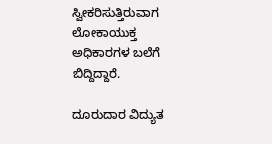ಸ್ವೀಕರಿಸುತ್ತಿರುವಾಗ ಲೋಕಾಯುಕ್ತ ಅಧಿಕಾರಗಳ ಬಲೆಗೆ ಬಿದ್ದಿದ್ದಾರೆ.

ದೂರುದಾರ ವಿದ್ಯುತ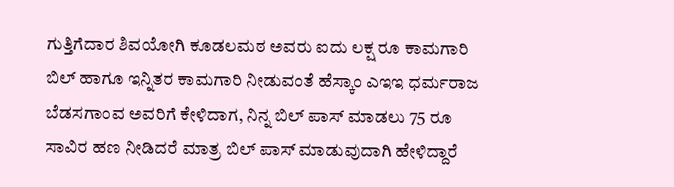ಗುತ್ತಿಗೆದಾರ ಶಿವಯೋಗಿ ಕೂಡಲಮಠ ಅವರು ಐದು ಲಕ್ಷ ರೂ ಕಾಮಗಾರಿ ಬಿಲ್ ಹಾಗೂ ಇನ್ನಿತರ ಕಾಮಗಾರಿ ನೀಡುವಂತೆ ಹೆಸ್ಕಾಂ ಎಇಇ ಧರ್ಮರಾಜ ಬೆಡಸಗಾಂವ ಅವರಿಗೆ ಕೇಳಿದಾಗ, ನಿನ್ನ ಬಿಲ್ ಪಾಸ್ ಮಾಡಲು 75 ರೂ ಸಾವಿರ ಹಣ ನೀಡಿದರೆ ಮಾತ್ರ ಬಿಲ್ ಪಾಸ್ ಮಾಡುವುದಾಗಿ ಹೇಳಿದ್ದಾರೆ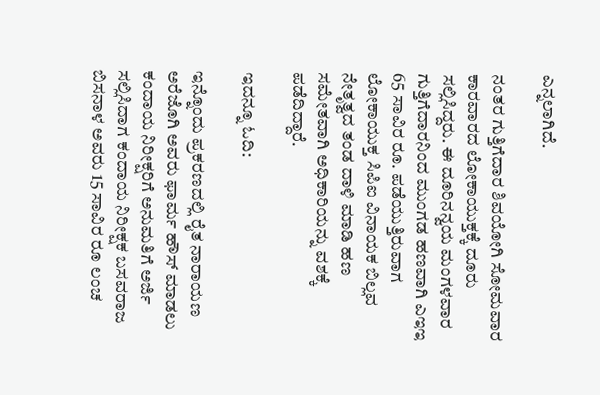ಎನ್ನಲಾಗಿದೆ.

ನಂತರ ಗುತ್ತಿಗೆದಾರ ಶಿವಯೋಗಿ ಸೋಮವಾರ ಕಾರವಾರದ ಲೋಕಾಯುಕ್ತಕ್ಕೆ ದೂರು ಸಲ್ಲಿಸಿದ್ದರು. ಈ ದೂರಿನನ್ವಯ ಮಂಗಳವಾರ ಗುತ್ತಿಗೆದಾರನಿಂದ ಮುಂಗಡ ಹಣವಾಗಿ ಎಇಇ 65 ಸಾವಿರ ರೂ. ಪಡೆಯುತ್ತಿರುವಾಗ ಲೋಕಾಯುಕ್ತ ಸಿಪಿಐ ವಿನಾಯಕ ಬಿಲ್ಲವ ನೇತೃತ್ವದ ತಂಡ ದಾಳಿ ಮಾಡಿ ಹಣ ಸಮೇತವಾಗಿ ಅಧಿಕಾರಿಯನ್ನು ವಶಕ್ಕೆ ಪಡೆದಿದ್ದಾರೆ.

ಇದನ್ನೂ ಓದಿ:

ಇನ್ನೊಂದು ಪ್ರಕರಣದಲ್ಲಿ ರೈತ ನಾರಾಯಣ ಅರೆಜೊಗಿ ಅವರು ಫಾರ್ಮ ಹೌಸ್ ಮಾಡಲು ಕಂದಾಯ ನಿರೀಕ್ಷರಿಗೆ ಅನುಮತಿಗೆ ಅರ್ಜಿ ಸಲ್ಲಿಸಿದಾಗ ಕಂದಾಯ ನಿರೀಕ್ಷಕ ಬಸವರಾಜ ಬಿಸನಾಳ ಅವರು 15 ಸಾವಿರ ರೂ ಲಂಚ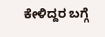ಕೇಳಿದ್ದರ ಬಗ್ಗೆ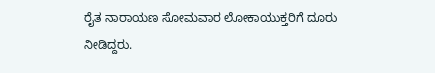ರೈತ ನಾರಾಯಣ ಸೋಮವಾರ ಲೋಕಾಯುಕ್ತರಿಗೆ ದೂರು ನೀಡಿದ್ದರು.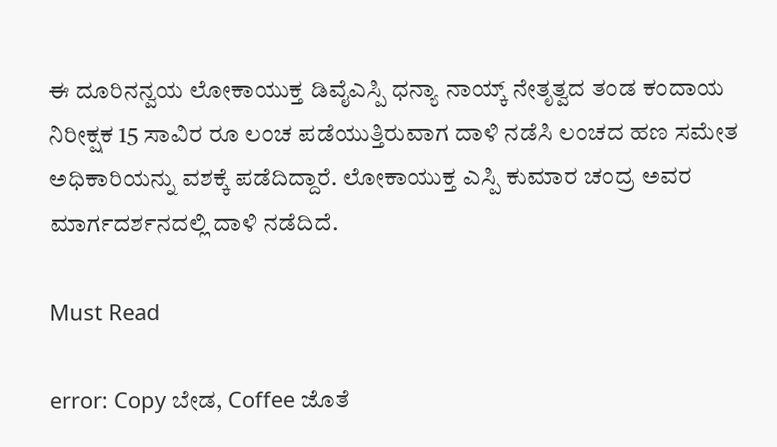ಈ ದೂರಿನನ್ವಯ ಲೋಕಾಯುಕ್ತ ಡಿವೈಎಸ್ಪಿ ಧನ್ಯಾ ನಾಯ್ಕ್ ನೇತೃತ್ವದ ತಂಡ ಕಂದಾಯ ನಿರೀಕ್ಷಕ 15 ಸಾವಿರ ರೂ ಲಂಚ ಪಡೆಯುತ್ತಿರುವಾಗ ದಾಳಿ ನಡೆಸಿ ಲಂಚದ ಹಣ ಸಮೇತ ಅಧಿಕಾರಿಯನ್ನು ವಶಕ್ಕೆ ಪಡೆದಿದ್ದಾರೆ. ಲೋಕಾಯುಕ್ತ ಎಸ್ಪಿ ಕುಮಾರ ಚಂದ್ರ ಅವರ ಮಾರ್ಗದರ್ಶನದಲ್ಲಿ ದಾಳಿ ನಡೆದಿದೆ.

Must Read

error: Copy ಬೇಡ, Coffee ಜೊತೆ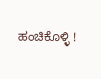ಹಂಚಿಕೊಳ್ಳಿ !